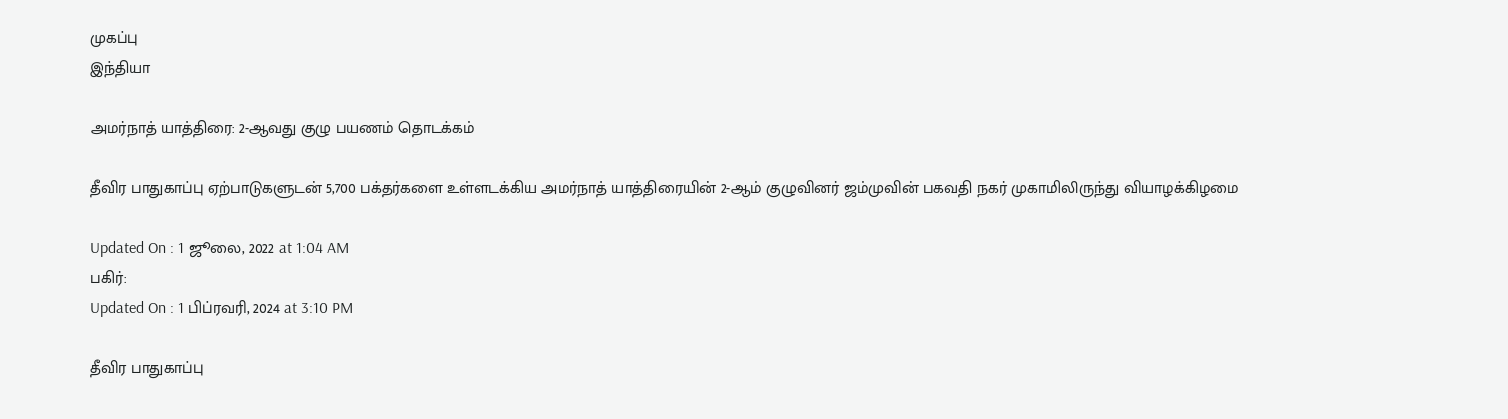முகப்பு
இந்தியா

அமர்நாத் யாத்திரை: 2-ஆவது குழு பயணம் தொடக்கம்

தீவிர பாதுகாப்பு ஏற்பாடுகளுடன் 5,700 பக்தர்களை உள்ளடக்கிய அமர்நாத் யாத்திரையின் 2-ஆம் குழுவினர் ஜம்முவின் பகவதி நகர் முகாமிலிருந்து வியாழக்கிழமை

Updated On : 1 ஜூலை, 2022 at 1:04 AM
பகிர்:
Updated On : 1 பிப்ரவரி, 2024 at 3:10 PM

தீவிர பாதுகாப்பு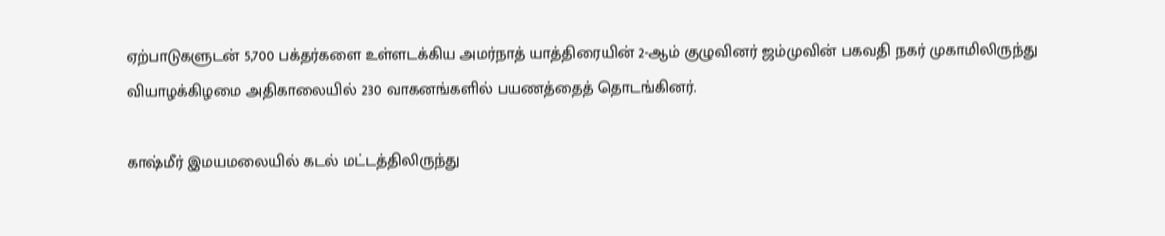ஏற்பாடுகளுடன் 5,700 பக்தர்களை உள்ளடக்கிய அமர்நாத் யாத்திரையின் 2-ஆம் குழுவினர் ஜம்முவின் பகவதி நகர் முகாமிலிருந்து வியாழக்கிழமை அதிகாலையில் 230 வாகனங்களில் பயணத்தைத் தொடங்கினர்.

காஷ்மீர் இமயமலையில் கடல் மட்டத்திலிருந்து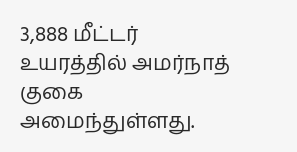3,888 மீட்டர் உயரத்தில் அமர்நாத் குகை அமைந்துள்ளது.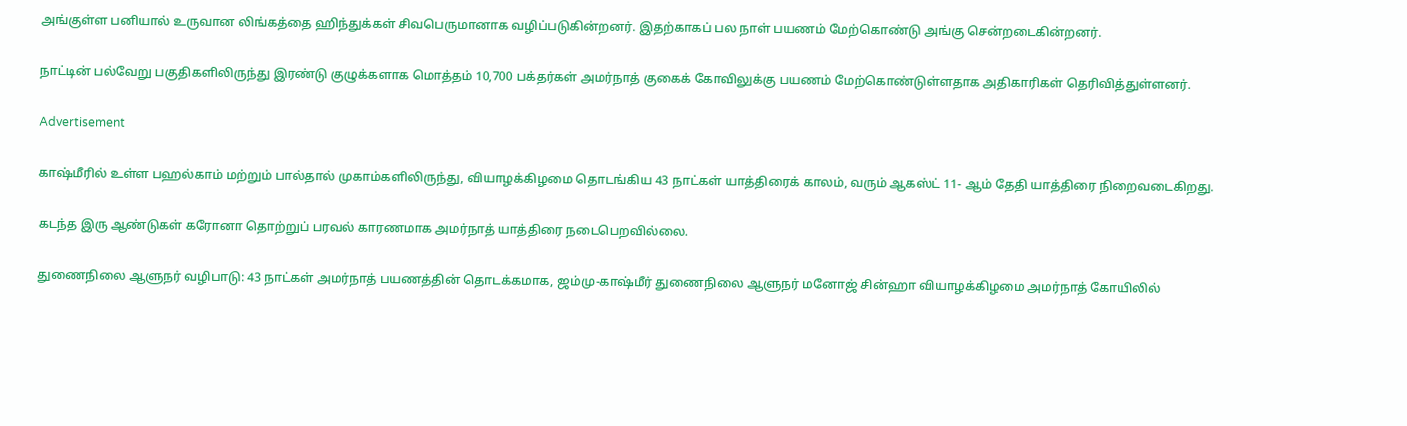அங்குள்ள பனியால் உருவான லிங்கத்தை ஹிந்துக்கள் சிவபெருமானாக வழிப்படுகின்றனர். இதற்காகப் பல நாள் பயணம் மேற்கொண்டு அங்கு சென்றடைகின்றனர்.

நாட்டின் பல்வேறு பகுதிகளிலிருந்து இரண்டு குழுக்களாக மொத்தம் 10,700 பக்தர்கள் அமர்நாத் குகைக் கோவிலுக்கு பயணம் மேற்கொண்டுள்ளதாக அதிகாரிகள் தெரிவித்துள்ளனர்.

Advertisement

காஷ்மீரில் உள்ள பஹல்காம் மற்றும் பால்தால் முகாம்களிலிருந்து, வியாழக்கிழமை தொடங்கிய 43 நாட்கள் யாத்திரைக் காலம், வரும் ஆகஸ்ட் 11- ஆம் தேதி யாத்திரை நிறைவடைகிறது.

கடந்த இரு ஆண்டுகள் கரோனா தொற்றுப் பரவல் காரணமாக அமர்நாத் யாத்திரை நடைபெறவில்லை.

துணைநிலை ஆளுநர் வழிபாடு: 43 நாட்கள் அமர்நாத் பயணத்தின் தொடக்கமாக, ஜம்மு-காஷ்மீர் துணைநிலை ஆளுநர் மனோஜ் சின்ஹா வியாழக்கிழமை அமர்நாத் கோயிலில்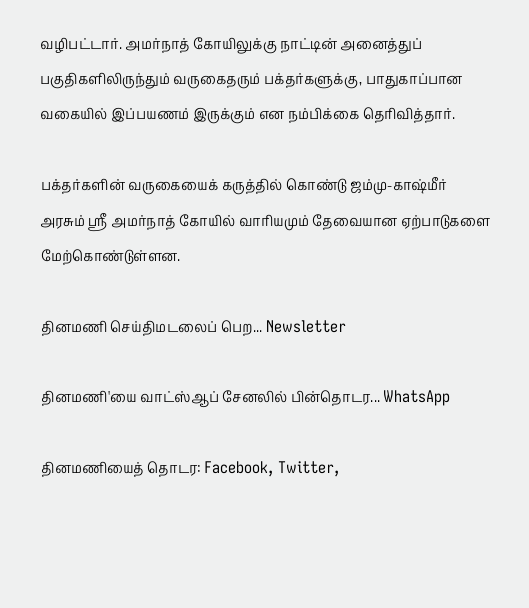வழிபட்டார். அமர்நாத் கோயிலுக்கு நாட்டின் அனைத்துப் பகுதிகளிலிருந்தும் வருகைதரும் பக்தர்களுக்கு, பாதுகாப்பான வகையில் இப்பயணம் இருக்கும் என நம்பிக்கை தெரிவித்தார்.

பக்தர்களின் வருகையைக் கருத்தில் கொண்டு ஜம்மு-காஷ்மீர் அரசும் ஸ்ரீ அமர்நாத் கோயில் வாரியமும் தேவையான ஏற்பாடுகளை மேற்கொண்டுள்ளன.

தினமணி செய்திமடலைப் பெற... Newsletter

தினமணி'யை வாட்ஸ்ஆப் சேனலில் பின்தொடர... WhatsApp

தினமணியைத் தொடர: Facebook, Twitter,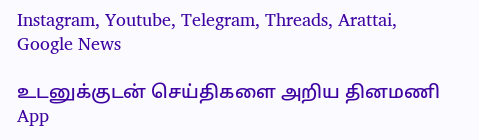Instagram, Youtube, Telegram, Threads, Arattai, Google News

உடனுக்குடன் செய்திகளை அறிய தினமணி App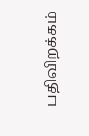பதிவிறக்கம்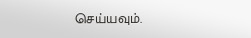செய்யவும்.